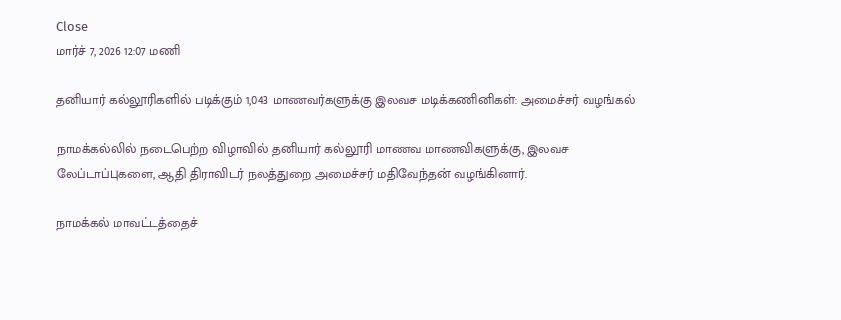Close
மார்ச் 7, 2026 12:07 மணி

தனியார் கல்லூரிகளில் படிக்கும் 1,043 மாணவர்களுக்கு இலவச மடிக்கணினிகள்: அமைச்சர் வழங்கல்

நாமக்கல்லில் நடைபெற்ற விழாவில் தனியார் கல்லூரி மாணவ மாணவிகளுக்கு, இலவச லேப்டாப்புகளை, ஆதி திராவிடர் நலத்துறை அமைச்சர் மதிவேந்தன் வழங்கினார்.

நாமக்கல் மாவட்டத்தைச்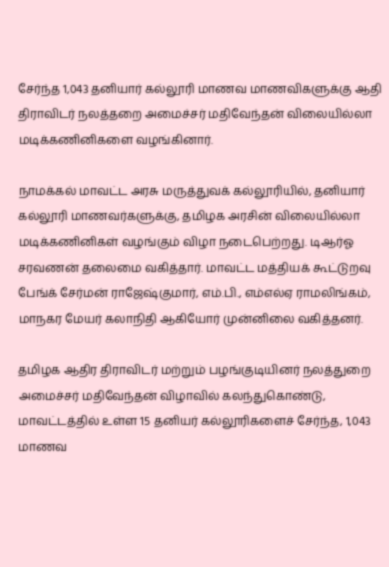சேர்ந்த 1,043 தனியார் கல்லூரி மாணவ மாணவிகளுக்கு ஆதி திராவிடர் நலத்தறை அமைச்சர் மதிவேந்தன் விலையில்லா மடிக்கணினிகளை வழங்கினார்.

நாமக்கல் மாவட்ட அரசு மருத்துவக் கல்லூரியில், தனியார் கல்லூரி மாணவர்களுக்கு, தமிழக அரசின் விலையில்லா மடிக்கணினிகள் வழங்கும் விழா நடைபெற்றது. டிஆர்ஓ சரவணன் தலைமை வகித்தார். மாவட்ட மத்தியக் கூட்டுறவு பேங்க் சேர்மன் ராஜேஷ்குமார், எம்.பி., எம்எல்ஏ ராமலிங்கம், மாநகர மேயர் கலாநிதி ஆகியோர் முன்னிலை வகித்தனர்.

தமிழக ஆதிர திராவிடர் மற்றும் பழங்குடியினர் நலத்துறை அமைச்சர் மதிவேந்தன் விழாவில் கலந்துகொண்டு, மாவட்டத்தில் உள்ள 15 தனியர் கல்லூரிகளைச் சேர்ந்த, 1,043 மாணவ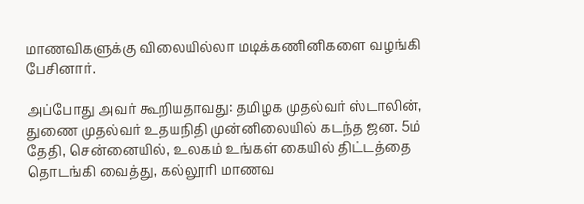மாணவிகளுக்கு விலையில்லா மடிக்கணினிகளை வழங்கி பேசினார்.

அப்போது அவர் கூறியதாவது: தமிழக முதல்வர் ஸ்டாலின், துணை முதல்வர் உதயநிதி முன்னிலையில் கடந்த ஜன. 5ம் தேதி, சென்னையில், உலகம் உங்கள் கையில் திட்டத்தை தொடங்கி வைத்து, கல்லூரி மாணவ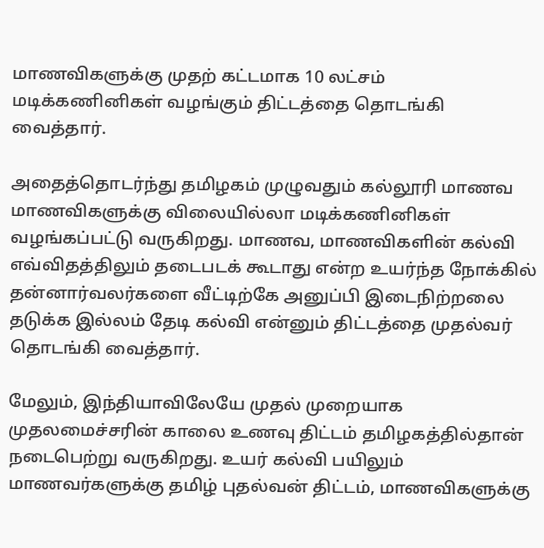மாணவிகளுக்கு முதற் கட்டமாக 10 லட்சம் மடிக்கணினிகள் வழங்கும் திட்டத்தை தொடங்கி வைத்தார்.

அதைத்தொடர்ந்து தமிழகம் முழுவதும் கல்லூரி மாணவ மாணவிகளுக்கு விலையில்லா மடிக்கணினிகள் வழங்கப்பட்டு வருகிறது. மாணவ, மாணவிகளின் கல்வி எவ்விதத்திலும் தடைபடக் கூடாது என்ற உயர்ந்த நோக்கில் தன்னார்வலர்களை வீட்டிற்கே அனுப்பி இடைநிற்றலை தடுக்க இல்லம் தேடி கல்வி என்னும் திட்டத்தை முதல்வர் தொடங்கி வைத்தார்.

மேலும், இந்தியாவிலேயே முதல் முறையாக முதலமைச்சரின் காலை உணவு திட்டம் தமிழகத்தில்தான் நடைபெற்று வருகிறது. உயர் கல்வி பயிலும் மாணவர்களுக்கு தமிழ் புதல்வன் திட்டம், மாணவிகளுக்கு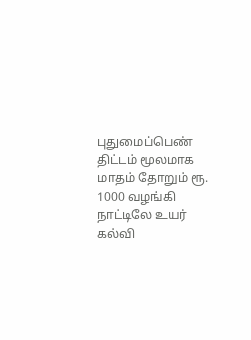புதுமைப்பெண் திட்டம் மூலமாக மாதம் தோறும் ரூ. 1000 வழங்கி நாட்டிலே உயர் கல்வி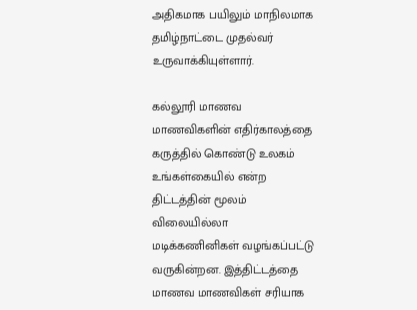அதிகமாக பயிலும் மாநிலமாக தமிழ்நாட்டை முதல்வர் உருவாக்கியுள்ளார்.

கல்லூரி மாணவ மாணவிகளின் எதிர்காலத்தை கருத்தில் கொண்டு உலகம் உங்கள்கையில் என்ற திட்டத்தின் மூலம் விலையில்லா மடிக்கணினிகள் வழங்கப்பட்டு வருகின்றன. இத்திட்டத்தை மாணவ மாணவிகள் சரியாக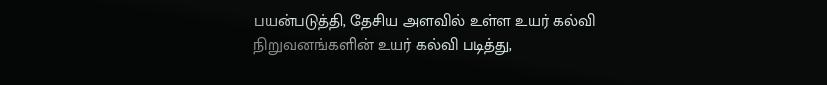பயன்படுத்தி, தேசிய அளவில் உள்ள உயர் கல்வி நிறுவனங்களின் உயர் கல்வி படித்து,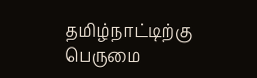தமிழ்நாட்டிற்கு பெருமை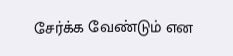சேர்க்க வேண்டும் என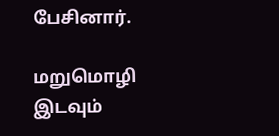பேசினார்.

மறுமொழி இடவும்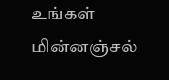உங்கள் மின்னஞ்சல்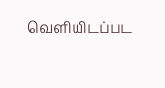வெளியிடப்பட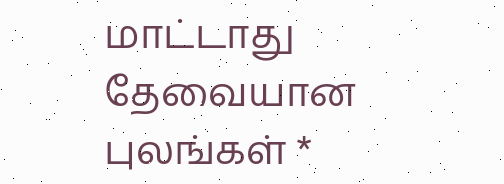மாட்டாது தேவையான புலங்கள் *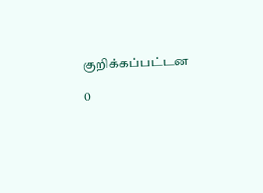குறிக்கப்பட்டன

0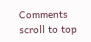Comments
scroll to top